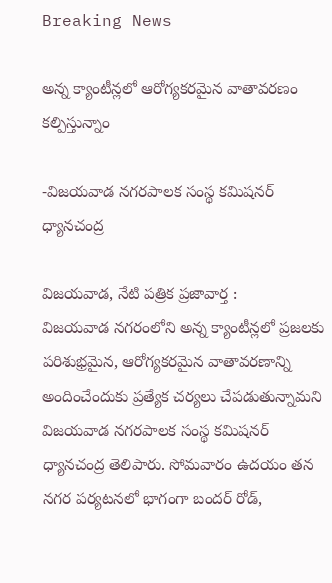Breaking News

అన్న క్యాంటీన్లలో ఆరోగ్యకరమైన వాతావరణం కల్పిస్తున్నాం

-విజయవాడ నగరపాలక సంస్థ కమిషనర్ ధ్యానచంద్ర

విజయవాడ, నేటి పత్రిక ప్రజావార్త :
విజయవాడ నగరంలోని అన్న క్యాంటీన్లలో ప్రజలకు పరిశుభ్రమైన, ఆరోగ్యకరమైన వాతావరణాన్ని అందించేందుకు ప్రత్యేక చర్యలు చేపడుతున్నామని విజయవాడ నగరపాలక సంస్థ కమిషనర్ ధ్యానచంద్ర తెలిపారు. సోమవారం ఉదయం తన నగర పర్యటనలో భాగంగా బందర్ రోడ్,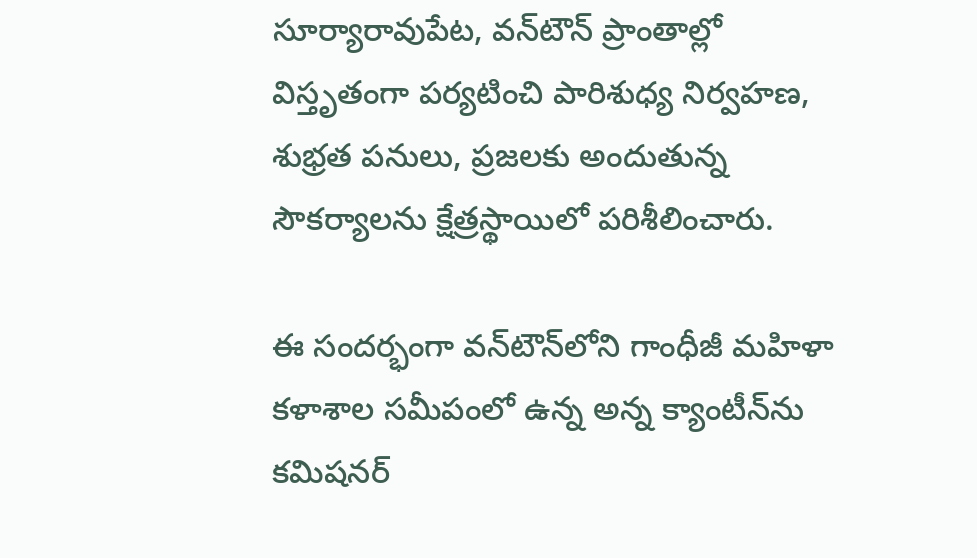సూర్యారావుపేట, వన్‌టౌన్ ప్రాంతాల్లో విస్తృతంగా పర్యటించి పారిశుధ్య నిర్వహణ, శుభ్రత పనులు, ప్రజలకు అందుతున్న సౌకర్యాలను క్షేత్రస్థాయిలో పరిశీలించారు.

ఈ సందర్భంగా వన్‌టౌన్‌లోని గాంధీజీ మహిళా కళాశాల సమీపంలో ఉన్న అన్న క్యాంటీన్‌ను కమిషనర్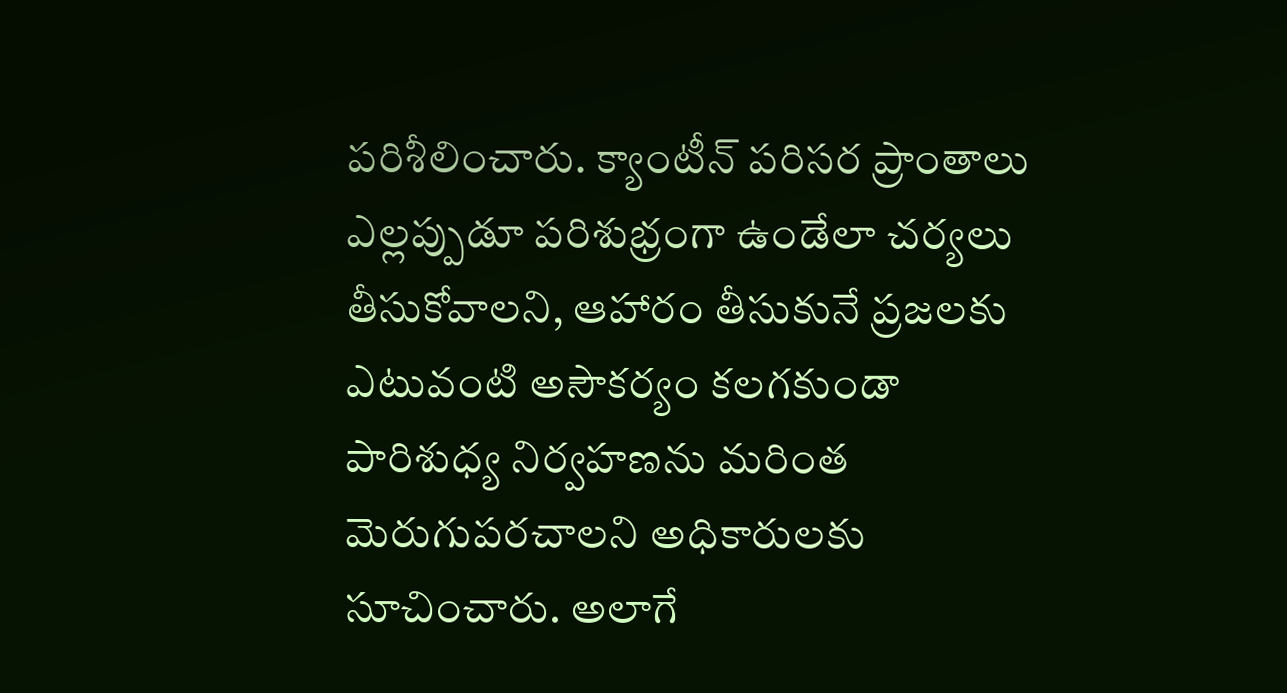పరిశీలించారు. క్యాంటీన్ పరిసర ప్రాంతాలు ఎల్లప్పుడూ పరిశుభ్రంగా ఉండేలా చర్యలు తీసుకోవాలని, ఆహారం తీసుకునే ప్రజలకు ఎటువంటి అసౌకర్యం కలగకుండా పారిశుధ్య నిర్వహణను మరింత మెరుగుపరచాలని అధికారులకు సూచించారు. అలాగే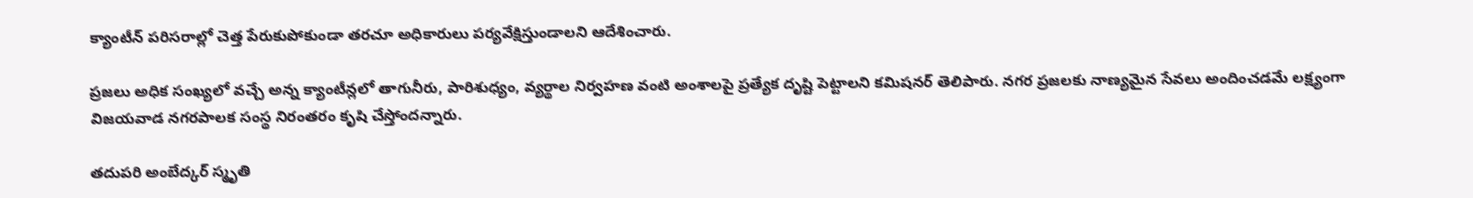క్యాంటీన్ పరిసరాల్లో చెత్త పేరుకుపోకుండా తరచూ అధికారులు పర్యవేక్షిస్తుండాలని ఆదేశించారు.

ప్రజలు అధిక సంఖ్యలో వచ్చే అన్న క్యాంటీన్లలో తాగునీరు, పారిశుధ్యం, వ్యర్థాల నిర్వహణ వంటి అంశాలపై ప్రత్యేక దృష్టి పెట్టాలని కమిషనర్ తెలిపారు. నగర ప్రజలకు నాణ్యమైన సేవలు అందించడమే లక్ష్యంగా విజయవాడ నగరపాలక సంస్థ నిరంతరం కృషి చేస్తోందన్నారు.

తదుపరి అంబేద్కర్ స్మృతి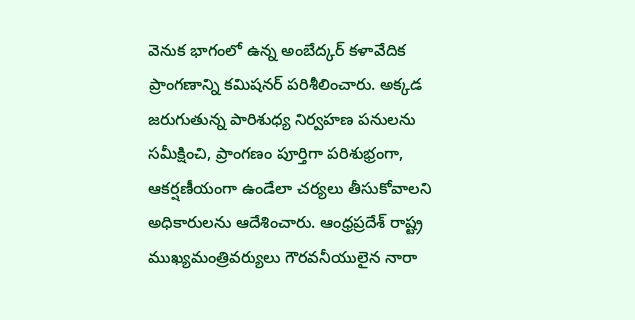వెనుక భాగంలో ఉన్న అంబేద్కర్ కళావేదిక ప్రాంగణాన్ని కమిషనర్ పరిశీలించారు. అక్కడ జరుగుతున్న పారిశుధ్య నిర్వహణ పనులను సమీక్షించి, ప్రాంగణం పూర్తిగా పరిశుభ్రంగా, ఆకర్షణీయంగా ఉండేలా చర్యలు తీసుకోవాలని అధికారులను ఆదేశించారు. ఆంధ్రప్రదేశ్ రాష్ట్ర ముఖ్యమంత్రివర్యులు గౌరవనీయులైన నారా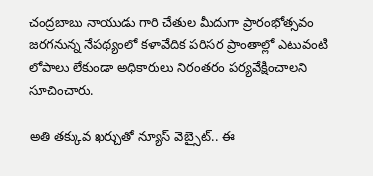చంద్రబాబు నాయుడు గారి చేతుల మీదుగా ప్రారంభోత్సవం జరగనున్న నేపథ్యంలో కళావేదిక పరిసర ప్రాంతాల్లో ఎటువంటి లోపాలు లేకుండా అధికారులు నిరంతరం పర్యవేక్షించాలని సూచించారు.

అతి తక్కువ ఖర్చుతో న్యూస్ వెబ్సైట్.. ఈ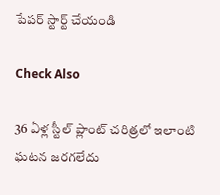పేపర్ స్టార్ట్ చేయండి

Check Also

36 ఏళ్ల స్టీల్ ప్లాంట్ చరిత్రలో ఇలాంటి ఘటన జరగలేదు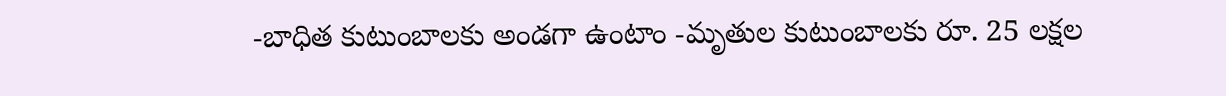-బాధిత కుటుంబాలకు అండగా ఉంటాం -మృతుల కుటుంబాలకు రూ. 25 లక్షల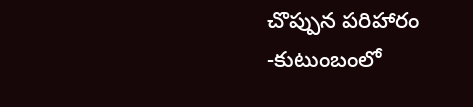చొప్పున పరిహారం -కుటుంబంలో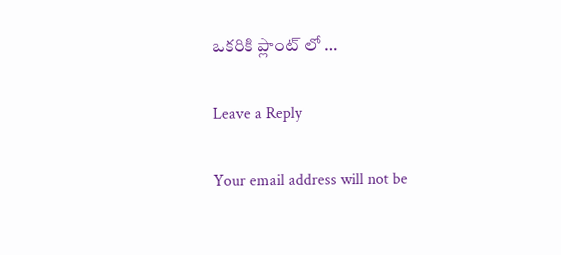ఒకరికి ప్లాంట్ లో …

Leave a Reply

Your email address will not be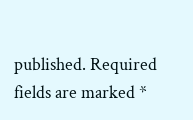published. Required fields are marked *